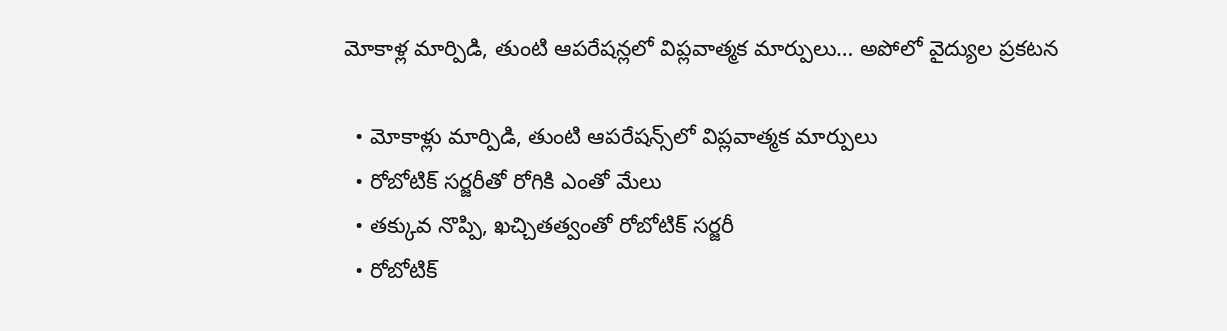మోకాళ్ల మార్పిడి, తుంటి ఆపరేషన్లలో విప్లవాత్మక మార్పులు… అపోలో వైద్యుల ప్రకటన

  • మోకాళ్లు మార్పిడి, తుంటి ఆప‌రేష‌న్స్‌లో విప్ల‌వాత్మ‌క మార్పులు
  • రోబోటిక్ స‌ర్జ‌రీతో రోగికి ఎంతో మేలు
  • త‌క్కువ నొప్పి, ఖచ్చిత‌త్వంతో రోబోటిక్ స‌ర్జ‌రీ
  • రోబోటిక్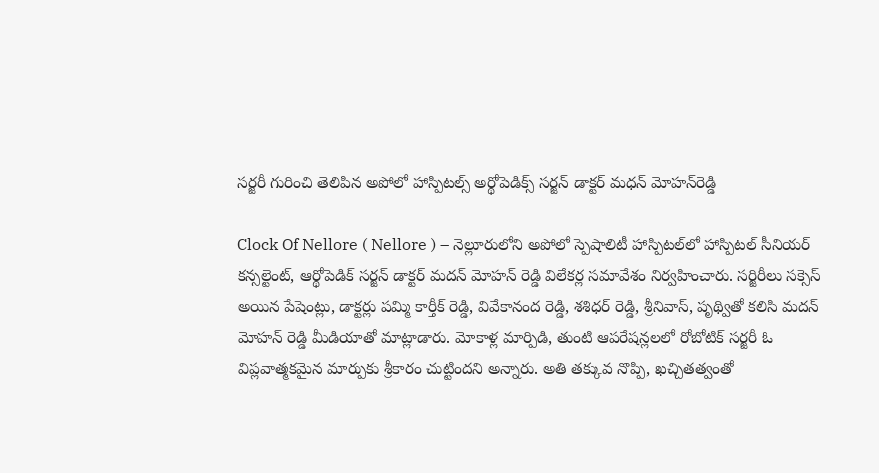స‌ర్జ‌రీ గురించి తెలిపిన అపోలో హాస్పిటల్స్ అర్థోపెడిక్స్ సర్జన్ డాక్ట‌ర్ మ‌ధ‌న్ మోహ‌న్‌రెడ్డి

Clock Of Nellore ( Nellore ) – నెల్లూరులోని అపోలో స్పెషాలిటీ హాస్పిట‌ల్‌లో హాస్పిట‌ల్ సీనియ‌ర్ క‌న్స‌ల్టెంట్‌, ఆర్థోపెడిక్ స‌ర్జ‌న్ డాక్ట‌ర్ మ‌ద‌న్ మోహ‌న్ రెడ్డి విలేక‌ర్ల స‌మావేశం నిర్వ‌హించారు. సర్జిరీలు సక్సెస్ అయిన పేషెంట్లు, డాక్టర్లు పమ్మి కార్తీక్ రెడ్డి, వివేకానంద రెడ్డి, శశిధర్ రెడ్డి, శ్రీనివాస్, పృథ్వితో కలిసి మదన్ మోహన్ రెడ్డి మీడియాతో మాట్లాడారు. మోకాళ్ల మార్పిడి, తుంటి ఆప‌రేష‌న్ల‌ల‌లో రోబోటిక్ స‌ర్జ‌రీ ఓ విప్ల‌వాత్మ‌క‌మైన మార్పుకు శ్రీ‌కారం చుట్టింద‌ని అన్నారు. అతి త‌క్కువ నొప్పి, ఖ‌చ్చిత‌త్వంతో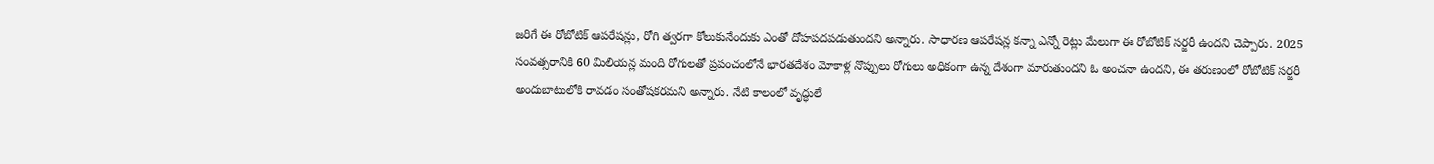జ‌రిగే ఈ రోబోటిక్ ఆప‌రేష‌న్లు, రోగి త్వ‌ర‌గా కోలుకునేందుకు ఎంతో దోహ‌ప‌ద‌ప‌డుతుంద‌ని అన్నారు. సాధార‌ణ ఆప‌రేష‌న్ల క‌న్నా ఎన్నో రెట్లు మేలుగా ఈ రోబోటిక్ స‌ర్జ‌రీ ఉంద‌ని చెప్పారు. 2025 సంవ‌త్స‌రానికి 60 మిలియ‌న్ల మంది రోగుల‌తో ప్ర‌పంచంలోనే భార‌త‌దేశం మోకాళ్ల నొప్పులు రోగులు అధికంగా ఉన్న దేశంగా మారుతుంద‌ని ఓ అంచ‌నా ఉంద‌ని, ఈ త‌రుణంలో రోబోటిక్ స‌ర్జ‌రీ అందుబాటులోకి రావ‌డం సంతోష‌క‌ర‌మ‌ని అన్నారు. నేటి కాలంలో వృద్ధులే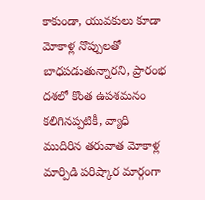కాకుండా, యువ‌కులు కూడా మోకాళ్ల నొప్పుల‌తో బాధ‌ప‌డుతున్నార‌ని, ప్రారంభ‌ ద‌శ‌లో కొంత ఉప‌శ‌మ‌నం క‌లిగిన‌ప్ప‌టికీ, వ్యాధి ముదిరిన త‌రువాత మోకాళ్ల మార్పిడి ప‌రిష్కార మార్గంగా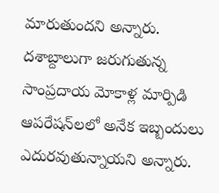మారుతుంద‌ని అన్నారు. ద‌శాబ్దాలుగా జ‌రుగుతున్న సాంప్ర‌దాయ మోకాళ్ల మార్పిడి ఆప‌రేష‌న్‌ల‌లో అనేక ఇబ్బందులు ఎదుర‌వుతున్నాయ‌ని అన్నారు.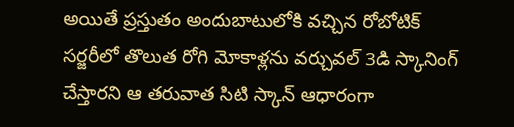అయితే ప్ర‌స్తుతం అందుబాటులోకి వ‌చ్చిన రోబోటిక్ స‌ర్జ‌రీలో తొలుత రోగి మోకాళ్ల‌ను వ‌ర్చువ‌ల్ 3డి స్కానింగ్ చేస్తార‌ని ఆ త‌రువాత సిటి స్కాన్ ఆధారంగా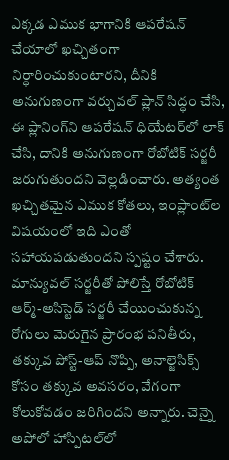ఎక్క‌డ ఎముక భాగానికి ఆప‌రేష‌న్ చేయాలో ఖచ్చితంగా నిర్ధారించుకుంటార‌ని, దీనికి అనుగుణంగా వ‌ర్చువ‌ల్ ప్లాన్ సిద్ధం చేసి, ఈ ప్లానింగ్‌ని ఆప‌రేష‌న్ ధియేట‌ర్‌లో లాక్ చేసి, దానికి అనుగుణంగా రోబోటిక్ స‌ర్జ‌రీ జ‌రుగుతుంద‌ని వెల్ల‌డించారు. అత్యంత ఖ‌చ్చిత‌మైన ఎముక కోత‌లు, ఇంప్లాంట్‌ల విష‌యంలో ఇది ఎంతో స‌హాయ‌ప‌డుతుంద‌ని స్ప‌ష్టం చేశారు. మాన్యువల్ సర్జరీతో పోలిస్తే రోబోటిక్ ఆర్మ్-అసిస్టెడ్ సర్జరీ చేయించుకున్న రోగులు మెరుగైన ప్రారంభ పనితీరు, తక్కువ పోస్ట్-ఆప్ నొప్పి, అనాల్జెసిక్స్ కోసం తక్కువ అవసరం, వేగంగా కోలుకోవడం జ‌రిగింద‌ని అన్నారు. చెన్నై అపోలో హాస్పిట‌ల్‌లో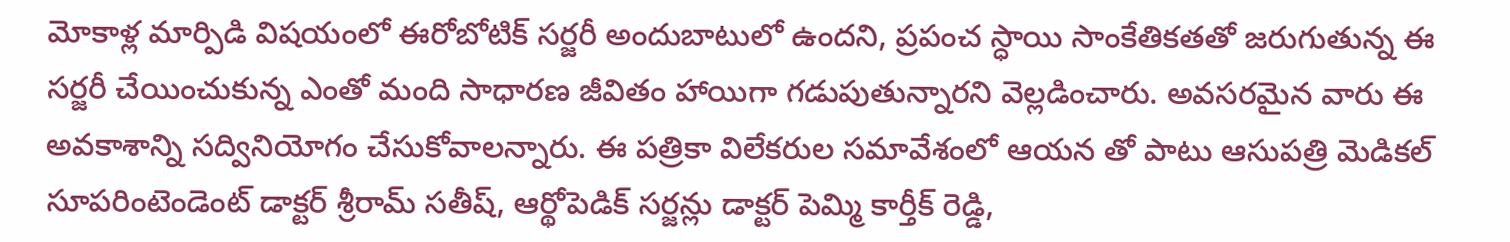మోకాళ్ల మార్పిడి విష‌యంలో ఈరోబోటిక్ స‌ర్జ‌రీ అందుబాటులో ఉంద‌ని, ప్ర‌పంచ స్ధాయి సాంకేతిక‌త‌తో జ‌రుగుతున్న ఈ స‌ర్జ‌రీ చేయించుకున్న ఎంతో మంది సాధార‌ణ జీవితం హాయిగా గడుపుతున్నార‌ని వెల్ల‌డించారు. అవ‌స‌ర‌మైన వారు ఈ అవ‌కాశాన్ని స‌ద్వినియోగం చేసుకోవాల‌న్నారు. ఈ పత్రికా విలేకరుల సమావేశంలో ఆయన తో పాటు ఆసుపత్రి మెడికల్ సూపరింటెండెంట్ డాక్టర్ శ్రీరామ్ సతీష్, ఆర్థోపెడిక్ సర్జన్లు డాక్టర్ పెమ్మి కార్తీక్ రెడ్డి,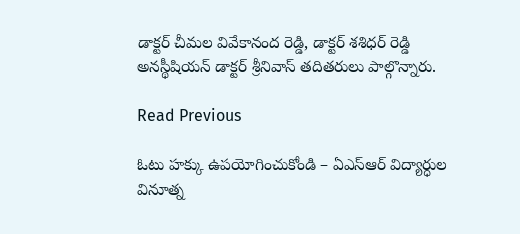డాక్టర్ చీమల వివేకానంద రెడ్డి, డాక్టర్ శశిధర్ రెడ్డి అనస్థీషియన్ డాక్టర్ శ్రీనివాస్ తదితరులు పాల్గొన్నారు.

Read Previous

ఓటు హక్కు ఉపయోగించుకోండి – ఏఎస్ఆర్ విద్యార్ధుల వినూత్న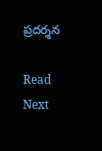ప్రదర్శన

Read Next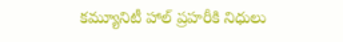కమ్యూనిటీ హాల్ ప్రహరీకి నిధులు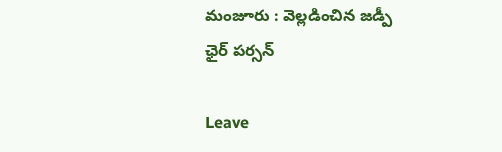మంజూరు : వెల్లడించిన జడ్పీ ఛైర్ పర్సన్

Leave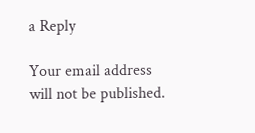a Reply

Your email address will not be published.